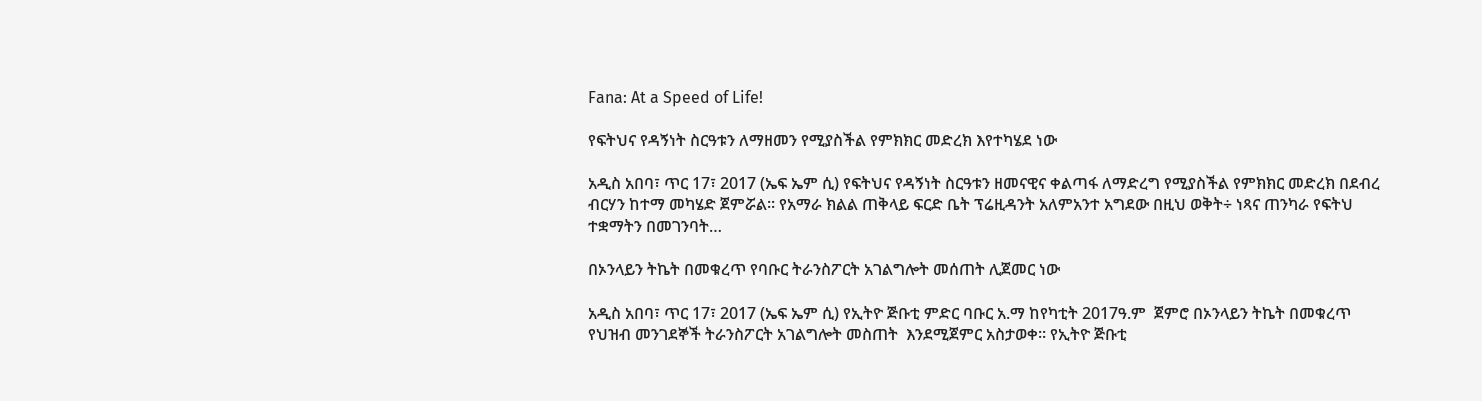Fana: At a Speed of Life!

የፍትህና የዳኝነት ስርዓቱን ለማዘመን የሚያስችል የምክክር መድረክ እየተካሄደ ነው

አዲስ አበባ፣ ጥር 17፣ 2017 (ኤፍ ኤም ሲ) የፍትህና የዳኝነት ስርዓቱን ዘመናዊና ቀልጣፋ ለማድረግ የሚያስችል የምክክር መድረክ በደብረ ብርሃን ከተማ መካሄድ ጀምሯል፡፡ የአማራ ክልል ጠቅላይ ፍርድ ቤት ፕሬዚዳንት አለምአንተ አግደው በዚህ ወቅት÷ ነጻና ጠንካራ የፍትህ ተቋማትን በመገንባት…

በኦንላይን ትኬት በመቁረጥ የባቡር ትራንስፖርት አገልግሎት መሰጠት ሊጀመር ነው

አዲስ አበባ፣ ጥር 17፣ 2017 (ኤፍ ኤም ሲ) የኢትዮ ጅቡቲ ምድር ባቡር አ.ማ ከየካቲት 2017ዓ.ም  ጀምሮ በኦንላይን ትኬት በመቁረጥ የህዝብ መንገደኞች ትራንስፖርት አገልግሎት መስጠት  እንደሚጀምር አስታወቀ፡፡ የኢትዮ ጅቡቲ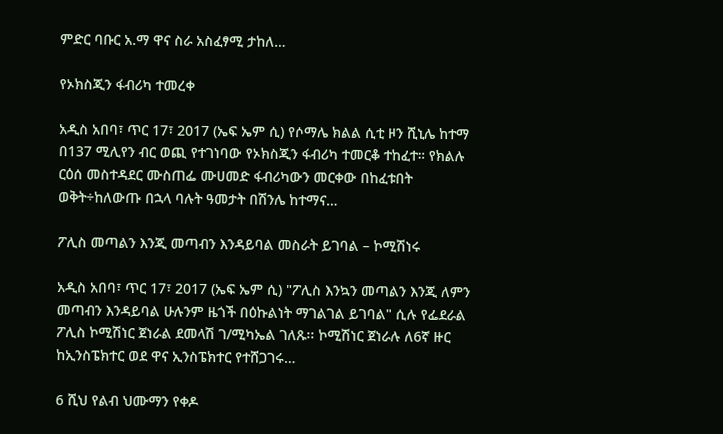ምድር ባቡር አ.ማ ዋና ስራ አስፈፃሚ ታከለ…

የኦክስጂን ፋብሪካ ተመረቀ

አዲስ አበባ፣ ጥር 17፣ 2017 (ኤፍ ኤም ሲ) የሶማሌ ክልል ሲቲ ዞን ሺኒሌ ከተማ በ137 ሚሊየን ብር ወጪ የተገነባው የኦክስጂን ፋብሪካ ተመርቆ ተከፈተ። የክልሉ ርዕሰ መስተዳደር ሙስጠፌ ሙሀመድ ፋብሪካውን መርቀው በከፈቱበት ወቅት÷ከለውጡ በኋላ ባሉት ዓመታት በሽንሌ ከተማና…

ፖሊስ መጣልን እንጂ መጣብን እንዳይባል መስራት ይገባል – ኮሚሽነሩ

አዲስ አበባ፣ ጥር 17፣ 2017 (ኤፍ ኤም ሲ) "ፖሊስ እንኳን መጣልን እንጂ ለምን መጣብን እንዳይባል ሁሉንም ዜጎች በዕኩልነት ማገልገል ይገባል" ሲሉ የፌደራል ፖሊስ ኮሚሽነር ጀነራል ደመላሽ ገ/ሚካኤል ገለጹ፡፡ ኮሚሽነር ጀነራሉ ለ6ኛ ዙር ከኢንስፔክተር ወደ ዋና ኢንስፔክተር የተሸጋገሩ…

6 ሺህ የልብ ህሙማን የቀዶ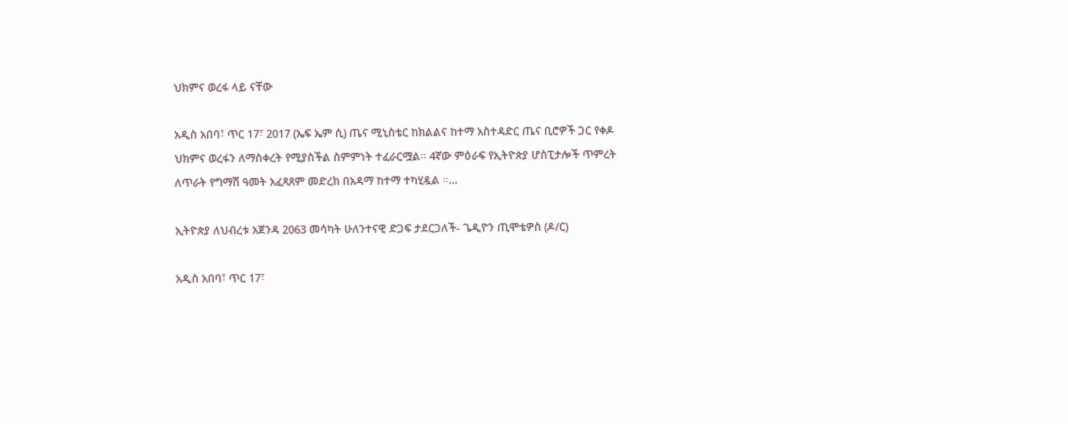ህክምና ወረፋ ላይ ናቸው

አዲስ አበባ፣ ጥር 17፣ 2017 (ኤፍ ኤም ሲ) ጤና ሚኒስቴር ከክልልና ከተማ አስተዳድር ጤና ቢሮዎች ጋር የቀዶ ህክምና ወረፋን ለማስቀረት የሚያስችል ስምምነት ተፈራርሟል፡፡ 4ኛው ምዕራፍ የኢትዮጵያ ሆስፒታሎች ጥምረት ለጥራት የግማሽ ዓመት አፈጻጸም መድረክ በአዳማ ከተማ ተካሂዷል ።…

ኢትዮጵያ ለህብረቱ አጀንዳ 2063 መሳካት ሁለንተናዊ ድጋፍ ታደርጋለች- ጌዲዮን ጢሞቴዎስ (ዶ/ር)

አዲስ አበባ፣ ጥር 17፣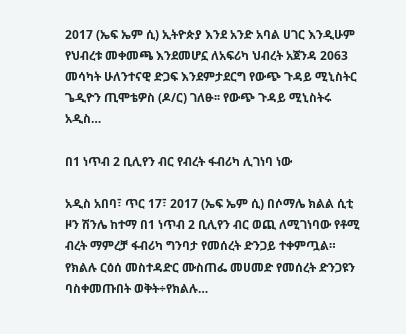2017 (ኤፍ ኤም ሲ) ኢትዮጵያ እንደ አንድ አባል ሀገር እንዲሁም የህብረቱ መቀመጫ እንደመሆኗ ለአፍሪካ ህብረት አጀንዳ 2063 መሳካት ሁለንተናዊ ድጋፍ እንደምታደርግ የውጭ ጉዳይ ሚኒስትር ጌዲዮን ጢሞቴዎስ (ዶ/ር) ገለፁ፡፡ የውጭ ጉዳይ ሚኒስትሩ አዲስ…

በ1 ነጥብ 2 ቢሊየን ብር የብረት ፋብሪካ ሊገነባ ነው

አዲስ አበባ፣ ጥር 17፣ 2017 (ኤፍ ኤም ሲ) በሶማሌ ክልል ሲቲ ዞን ሽንሌ ከተማ በ1 ነጥብ 2 ቢሊየን ብር ወጪ ለሚገነባው የቶሚ ብረት ማምረቻ ፋብሪካ ግንባታ የመሰረት ድንጋይ ተቀምጧል። የክልሉ ርዕሰ መስተዳድር ሙስጠፌ መሀመድ የመሰረት ድንጋዩን ባስቀመጡበት ወቅት÷የክልሉ…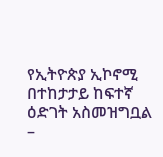የኢትዮጵያ ኢኮኖሚ በተከታታይ ከፍተኛ ዕድገት አስመዝግቧል –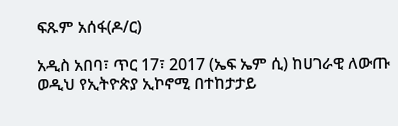ፍጹም አሰፋ(ዶ/ር)

አዲስ አበባ፣ ጥር 17፣ 2017 (ኤፍ ኤም ሲ) ከሀገራዊ ለውጡ ወዲህ የኢትዮጵያ ኢኮኖሚ በተከታታይ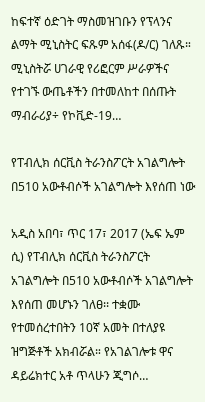ከፍተኛ ዕድገት ማስመዝገቡን የፕላንና ልማት ሚኒስትር ፍጹም አሰፋ(ዶ/ር) ገለጹ። ሚኒስትሯ ሀገራዊ የሪፎርም ሥራዎችና የተገኙ ውጤቶችን በተመለከተ በሰጡት ማብራሪያ÷ የኮቪድ-19…

የፐብሊክ ሰርቪስ ትራንስፖርት አገልግሎት በ510 አውቶብሶች አገልግሎት እየሰጠ ነው

አዲስ አበባ፣ ጥር 17፣ 2017 (ኤፍ ኤም ሲ) የፐብሊክ ሰርቪስ ትራንስፖርት አገልግሎት በ510 አውቶብሶች አገልግሎት እየሰጠ መሆኑን ገለፀ፡፡ ተቋሙ የተመሰረተበትን 10ኛ አመት በተለያዩ ዝግጅቶች አክብሯል። የአገልገሎቱ ዋና ዳይሬክተር አቶ ጥላሁን ጂግሶ…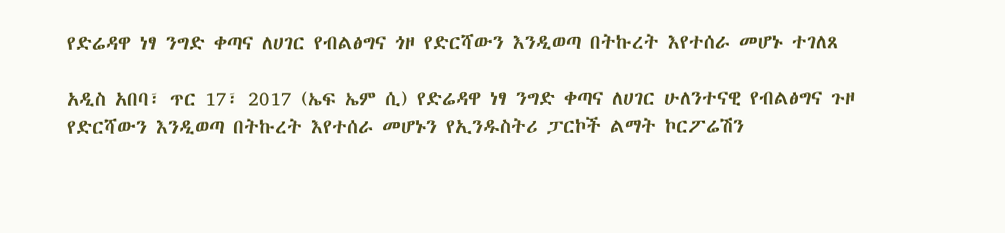የድሬዳዋ ነፃ ንግድ ቀጣና ለሀገር የብልፅግና ጎዞ የድርሻውን እንዲወጣ በትኩረት እየተሰራ መሆኑ ተገለጸ

አዲስ አበባ፣ ጥር 17፣ 2017 (ኤፍ ኤም ሲ) የድሬዳዋ ነፃ ንግድ ቀጣና ለሀገር ሁለንተናዊ የብልፅግና ጉዞ የድርሻውን እንዲወጣ በትኩረት እየተሰራ መሆኑን የኢንዱስትሪ ፓርኮች ልማት ኮርፖሬሽን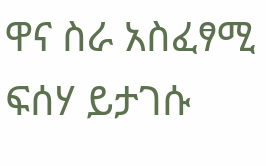ዋና ስራ አስፈፃሚ ፍሰሃ ይታገሱ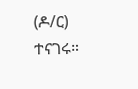(ዶ/ር) ተናገሩ።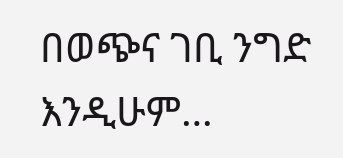በወጭና ገቢ ንግድ እንዲሁም…